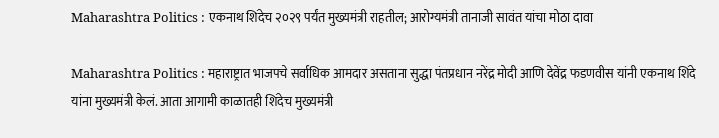Maharashtra Politics : एकनाथ शिंदेच २०२९ पर्यंत मुख्यमंत्री राहतील; आरोग्यमंत्री तानाजी सावंत यांचा मोठा दावा

Maharashtra Politics : महाराष्ट्रात भाजपचे सर्वाधिक आमदार असताना सुद्धा पंतप्रधान नरेंद्र मोदी आणि देवेंद्र फडणवीस यांनी एकनाथ शिंदे यांना मुख्यमंत्री केलं. आता आगामी काळातही शिंदेच मुख्यमंत्री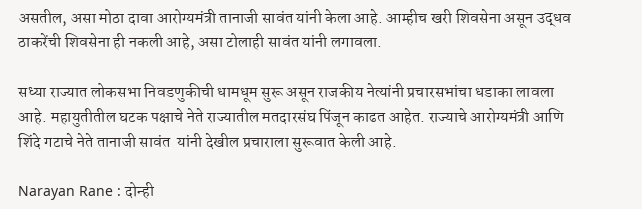असतील, असा मोठा दावा आरोग्यमंत्री तानाजी सावंत यांनी केला आहे. आम्हीच खरी शिवसेना असून उद्धव ठाकरेंची शिवसेना ही नकली आहे, असा टोलाही सावंत यांनी लगावला.

सध्या राज्यात लोकसभा निवडणुकीची धामधूम सुरू असून राजकीय नेत्यांनी प्रचारसभांचा धडाका लावला आहे. महायुतीतील घटक पक्षाचे नेते राज्यातील मतदारसंघ पिंजून काढत आहेत. राज्याचे आरोग्यमंत्री आणि शिंदे गटाचे नेते तानाजी सावंत  यांनी देखील प्रचाराला सुरूवात केली आहे.

Narayan Rane : दोन्ही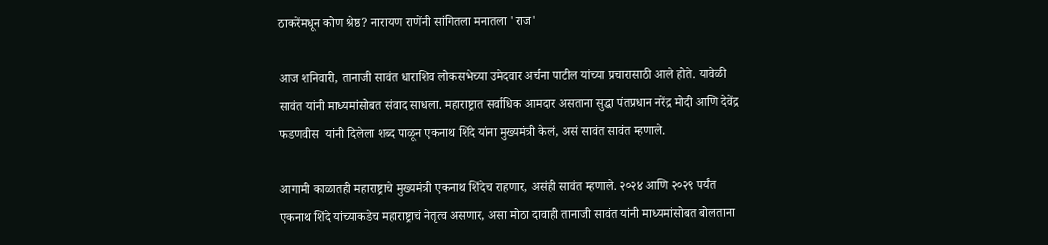ठाकरेंमधून कोण श्रेष्ठ? नारायण राणेंनी सांगितला मनातला 'राज'

आज शनिवारी, तानाजी सावंत धाराशिव लोकसभेच्या उमेदवार अर्चना पाटील यांच्या प्रचारासाठी आले होते. यावेळी सावंत यांनी माध्यमांसोबत संवाद साधला. महाराष्ट्रात सर्वाधिक आमदार असताना सुद्धा पंतप्रधान नरेंद्र मोदी आणि देवेंद्र फडणवीस  यांनी दिलेला शब्द पाळून एकनाथ शिंदे यांना मुख्यमंत्री केलं, असं सावंत सावंत म्हणाले.

आगामी काळातही महाराष्ट्राचे मुख्यमंत्री एकनाथ शिंदेच राहणार, असंही सावंत म्हणाले. २०२४ आणि २०२९ पर्यंत एकनाथ शिंदे यांच्याकडेच महाराष्ट्राचं नेतृत्व असणार, असा मोठा दावाही तानाजी सावंत यांनी माध्यमांसोबत बोलताना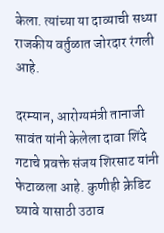केला. त्यांच्या या दाव्याची सध्या राजकीय वर्तुळात जोरदार रंगली आहे.

दरम्यान, आरोग्यमंत्री तानाजी सावंत यांनी केलेला दावा शिंदे गटाचे प्रवक्ते संजय शिरसाट यांनी फेटाळला आहे. कुणीही क्रेडिट घ्यावे यासाठी उठाव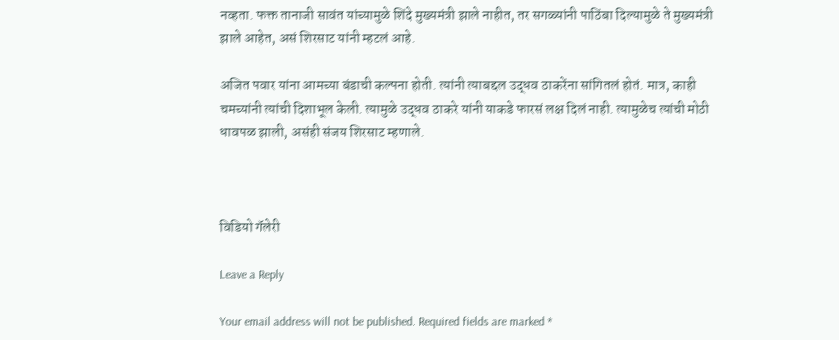नव्हता. फक्त तानाजी सावंत यांच्यामुळे शिंदे मुख्यमंत्री झाले नाहीत, तर सगळ्यांनी पाठिंबा दिल्यामुळे ते मुख्यमंत्री झाले आहेत, असं शिरसाट यांनी म्हटलं आहे.

अजित पवार यांना आमच्या बंडाची कल्पना होती. त्यांनी त्याबद्दल उद्धव ठाकरेंना सांगितलं होतं. मात्र, काही चमच्यांनी त्यांची दिशाभूल केली. त्यामुळे उद्धव ठाकरे यांनी याकडे फारसं लक्ष दिलं नाही. त्यामुळेच त्यांची मोठी धावपळ झाली, असंही संजय शिरसाट म्हणाले.



विडियो गॅलेरी

Leave a Reply

Your email address will not be published. Required fields are marked *